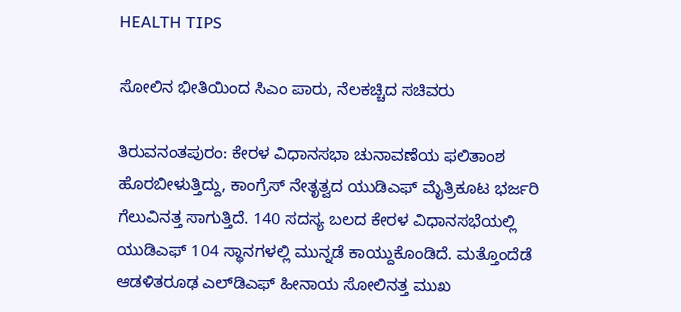HEALTH TIPS

ಸೋಲಿನ ಭೀತಿಯಿಂದ ಸಿಎಂ ಪಾರು, ನೆಲಕಚ್ಚಿದ ಸಚಿವರು

ತಿರುವನಂತಪುರಂ: ಕೇರಳ ವಿಧಾನಸಭಾ ಚುನಾವಣೆಯ ಫಲಿತಾಂಶ ಹೊರಬೀಳುತ್ತಿದ್ದು, ಕಾಂಗ್ರೆಸ್ ನೇತೃತ್ವದ ಯುಡಿಎಫ್ ಮೈತ್ರಿಕೂಟ ಭರ್ಜರಿ ಗೆಲುವಿನತ್ತ ಸಾಗುತ್ತಿದೆ. 140 ಸದಸ್ಯ ಬಲದ ಕೇರಳ ವಿಧಾನಸಭೆಯಲ್ಲಿ ಯುಡಿಎಫ್ 104 ಸ್ಥಾನಗಳಲ್ಲಿ ಮುನ್ನಡೆ ಕಾಯ್ದುಕೊಂಡಿದೆ. ಮತ್ತೊಂದೆಡೆ ಆಡಳಿತರೂಢ ಎಲ್‌ಡಿಎಫ್ ಹೀನಾಯ ಸೋಲಿನತ್ತ ಮುಖ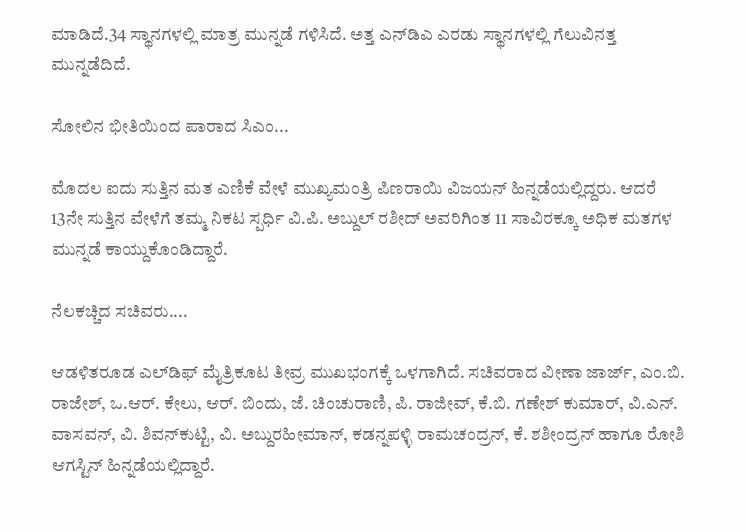ಮಾಡಿದೆ.34 ಸ್ಥಾನಗಳಲ್ಲಿ ಮಾತ್ರ ಮುನ್ನಡೆ ಗಳಿಸಿದೆ. ಅತ್ತ ಎನ್‌ಡಿಎ ಎರಡು ಸ್ಥಾನಗಳಲ್ಲಿ ಗೆಲುವಿನತ್ತ ಮುನ್ನಡೆದಿದೆ.

ಸೋಲಿನ ಭೀತಿಯಿಂದ ಪಾರಾದ ಸಿಎಂ...

ಮೊದಲ ಐದು ಸುತ್ತಿನ ಮತ ಎಣಿಕೆ ವೇಳೆ ಮುಖ್ಯಮಂತ್ರಿ ಪಿಣರಾಯಿ ವಿಜಯನ್ ಹಿನ್ನಡೆಯಲ್ಲಿದ್ದರು. ಆದರೆ 13ನೇ ಸುತ್ತಿನ ವೇಳೆಗೆ ತಮ್ಮ ನಿಕಟ ಸ್ಪರ್ಧಿ ವಿ.ಪಿ. ಅಬ್ದುಲ್ ರಶೀದ್ ಅವರಿಗಿಂತ 11 ಸಾವಿರಕ್ಕೂ ಅಧಿಕ ಮತಗಳ ಮುನ್ನಡೆ ಕಾಯ್ದುಕೊಂಡಿದ್ದಾರೆ.

ನೆಲಕಚ್ಚಿದ ಸಚಿವರು....

ಆಡಳಿತರೂಡ ಎಲ್‌ಡಿಫ್ ಮೈತ್ರಿಕೂಟ ತೀವ್ರ ಮುಖಭಂಗಕ್ಕೆ ಒಳಗಾಗಿದೆ. ಸಚಿವರಾದ ವೀಣಾ ಜಾರ್ಜ್, ಎಂ.ಬಿ. ರಾಜೇಶ್, ಒ.ಆರ್. ಕೇಲು, ಆರ್. ಬಿಂದು, ಜೆ. ಚಿಂಚುರಾಣಿ, ಪಿ. ರಾಜೀವ್, ಕೆ.ಬಿ. ಗಣೇಶ್ ಕುಮಾರ್, ವಿ.ಎನ್. ವಾಸವನ್, ವಿ. ಶಿವನ್‌ಕುಟ್ಟಿ, ವಿ. ಅಬ್ದುರಹೀಮಾನ್, ಕಡನ್ನಪಳ್ಳಿ ರಾಮಚಂದ್ರನ್, ಕೆ. ಶಶೀಂದ್ರನ್ ಹಾಗೂ ರೋಶಿ ಆಗಸ್ಟಿನ್ ಹಿನ್ನಡೆಯಲ್ಲಿದ್ದಾರೆ.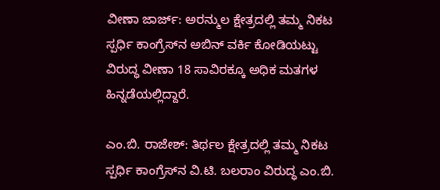ವೀಣಾ ಜಾರ್ಜ್: ಅರನ್ಮುಲ ಕ್ಷೇತ್ರದಲ್ಲಿ ತಮ್ಮ ನಿಕಟ ಸ್ಪರ್ಧಿ ಕಾಂಗ್ರೆಸ್‌ನ ಅಬಿನ್ ವರ್ಕಿ ಕೋಡಿಯಟ್ಟು ವಿರುದ್ಧ ವೀಣಾ 18 ಸಾವಿರಕ್ಕೂ ಅಧಿಕ ಮತಗಳ ಹಿನ್ನಡೆಯಲ್ಲಿದ್ದಾರೆ.

ಎಂ.ಬಿ. ರಾಜೇಶ್: ತಿರ್ಥಲ ಕ್ಷೇತ್ರದಲ್ಲಿ ತಮ್ಮ ನಿಕಟ ಸ್ಪರ್ಧಿ ಕಾಂಗ್ರೆಸ್‌ನ ವಿ.ಟಿ. ಬಲರಾಂ ವಿರುದ್ಧ ಎಂ.ಬಿ.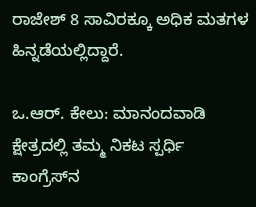ರಾಜೇಶ್ 8 ಸಾವಿರಕ್ಕೂ ಅಧಿಕ ಮತಗಳ ಹಿನ್ನಡೆಯಲ್ಲಿದ್ದಾರೆ.

ಒ.ಆರ್. ಕೇಲು: ಮಾನಂದವಾಡಿ ಕ್ಷೇತ್ರದಲ್ಲಿ ತಮ್ಮ ನಿಕಟ ಸ್ಪರ್ಧಿ ಕಾಂಗ್ರೆಸ್‌ನ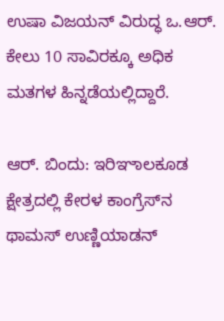ಉಷಾ ವಿಜಯನ್ ವಿರುದ್ಧ ಒ.ಆರ್. ಕೇಲು 10 ಸಾವಿರಕ್ಕೂ ಅಧಿಕ ಮತಗಳ ಹಿನ್ನಡೆಯಲ್ಲಿದ್ದಾರೆ.

ಆರ್‌. ಬಿಂದು: ಇರಿಞಾಲಕೂಡ ಕ್ಷೇತ್ರದಲ್ಲಿ ಕೇರಳ ಕಾಂಗ್ರೆಸ್‌ನ ಥಾಮಸ್ ಉಣ್ಣಿಯಾಡನ್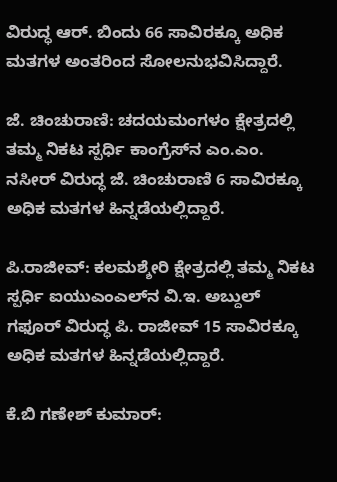ವಿರುದ್ಧ ಆರ್. ಬಿಂದು 66 ಸಾವಿರಕ್ಕೂ ಅಧಿಕ ಮತಗಳ ಅಂತರಿಂದ ಸೋಲನುಭವಿಸಿದ್ದಾರೆ.

ಜೆ. ಚಿಂಚುರಾಣಿ: ಚದಯಮಂಗಳಂ ಕ್ಷೇತ್ರದಲ್ಲಿ ತಮ್ಮ ನಿಕಟ ಸ್ಪರ್ಧಿ ಕಾಂಗ್ರೆಸ್‌ನ ಎಂ.ಎಂ. ನಸೀರ್ ವಿರುದ್ಧ ಜೆ. ಚಿಂಚುರಾಣಿ 6 ಸಾವಿರಕ್ಕೂ ಅಧಿಕ ಮತಗಳ ಹಿನ್ನಡೆಯಲ್ಲಿದ್ದಾರೆ.

ಪಿ.ರಾಜೀವ್: ಕಲಮಶ್ಶೇರಿ ಕ್ಷೇತ್ರದಲ್ಲಿ ತಮ್ಮ ನಿಕಟ ಸ್ಪರ್ಧಿ ಐಯುಎಂಎಲ್‌ನ ವಿ.ಇ. ಅಬ್ದುಲ್ ಗಫೂರ್ ವಿರುದ್ಧ ಪಿ. ರಾಜೀವ್ 15 ಸಾವಿರಕ್ಕೂ ಅಧಿಕ ಮತಗಳ ಹಿನ್ನಡೆಯಲ್ಲಿದ್ದಾರೆ.

ಕೆ.ಬಿ ಗಣೇಶ್ ಕುಮಾರ್: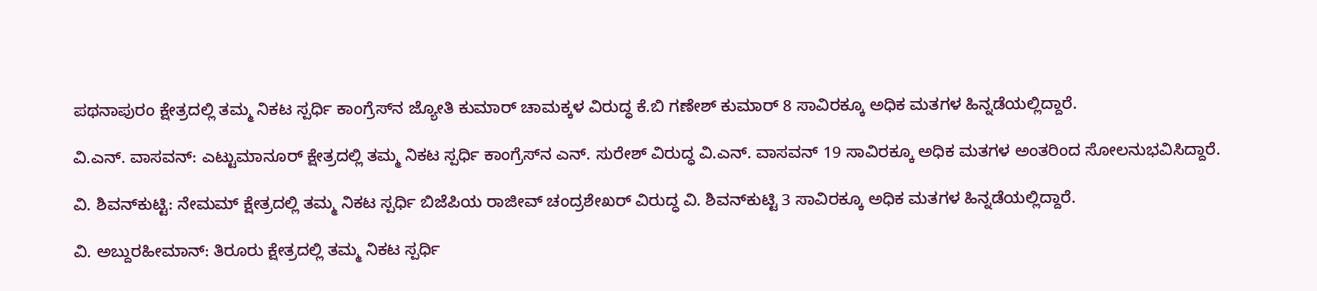ಪಥನಾಪುರಂ ಕ್ಷೇತ್ರದಲ್ಲಿ ತಮ್ಮ ನಿಕಟ ಸ್ಪರ್ಧಿ ಕಾಂಗ್ರೆಸ್‌ನ ಜ್ಯೋತಿ ಕುಮಾರ್ ಚಾಮಕ್ಕಳ ವಿರುದ್ಧ ಕೆ.ಬಿ ಗಣೇಶ್ ಕುಮಾರ್ 8 ಸಾವಿರಕ್ಕೂ ಅಧಿಕ ಮತಗಳ ಹಿನ್ನಡೆಯಲ್ಲಿದ್ದಾರೆ.

ವಿ.ಎನ್. ವಾಸವನ್: ಎಟ್ಟುಮಾನೂರ್ ಕ್ಷೇತ್ರದಲ್ಲಿ ತಮ್ಮ ನಿಕಟ ಸ್ಪರ್ಧಿ ಕಾಂಗ್ರೆಸ್‌ನ ಎನ್. ಸುರೇಶ್ ವಿರುದ್ಧ ವಿ.ಎನ್. ವಾಸವನ್ 19 ಸಾವಿರಕ್ಕೂ ಅಧಿಕ ಮತಗಳ ಅಂತರಿಂದ ಸೋಲನುಭವಿಸಿದ್ದಾರೆ.

ವಿ. ಶಿವನ್‌ಕುಟ್ಟಿ: ನೇಮಮ್ ಕ್ಷೇತ್ರದಲ್ಲಿ ತಮ್ಮ ನಿಕಟ ಸ್ಪರ್ಧಿ ಬಿಜೆಪಿಯ ರಾಜೀವ್ ಚಂದ್ರಶೇಖರ್ ವಿರುದ್ಧ ವಿ. ಶಿವನ್‌ಕುಟ್ಟಿ 3 ಸಾವಿರಕ್ಕೂ ಅಧಿಕ ಮತಗಳ ಹಿನ್ನಡೆಯಲ್ಲಿದ್ದಾರೆ.

ವಿ. ಅಬ್ದುರಹೀಮಾನ್: ತಿರೂರು ಕ್ಷೇತ್ರದಲ್ಲಿ ತಮ್ಮ ನಿಕಟ ಸ್ಪರ್ಧಿ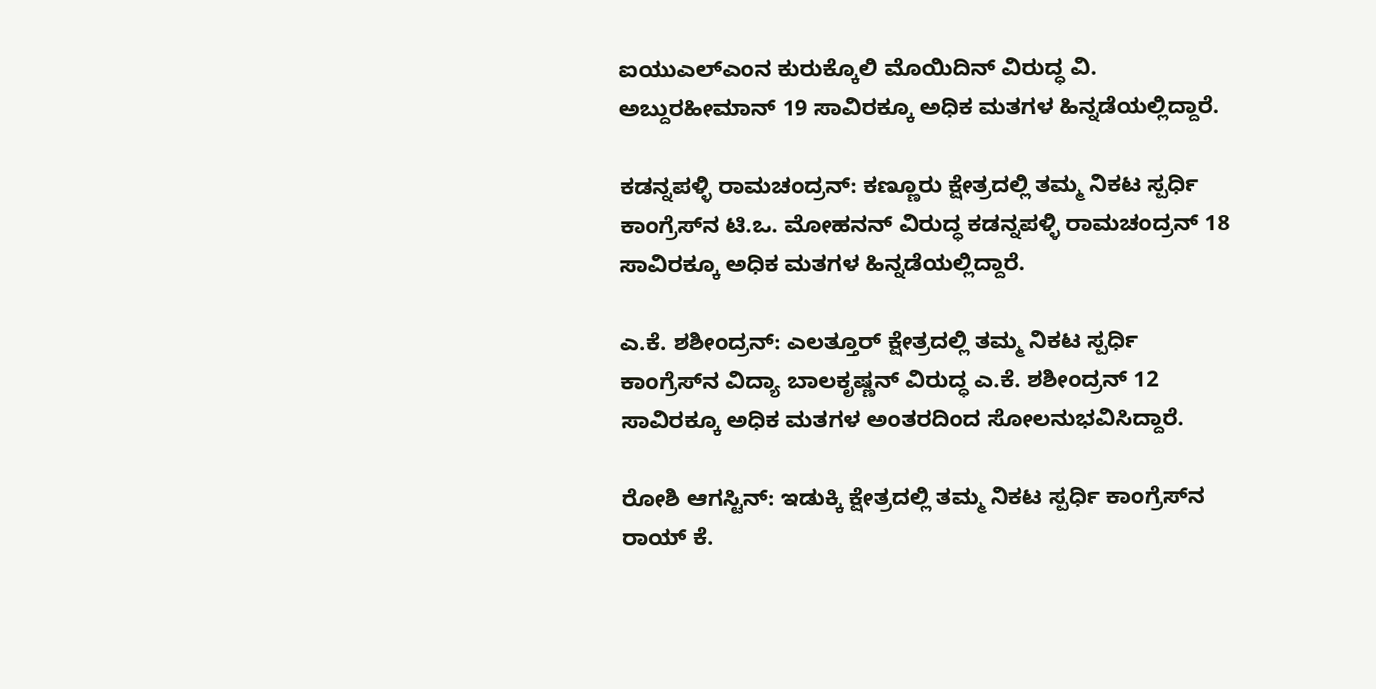ಐಯುಎಲ್‌ಎಂನ ಕುರುಕ್ಕೊಲಿ ಮೊಯಿದಿನ್ ವಿರುದ್ಧ ವಿ. ಅಬ್ದುರಹೀಮಾನ್ 19 ಸಾವಿರಕ್ಕೂ ಅಧಿಕ ಮತಗಳ ಹಿನ್ನಡೆಯಲ್ಲಿದ್ದಾರೆ.

ಕಡನ್ನಪಳ್ಳಿ ರಾಮಚಂದ್ರನ್: ಕಣ್ಣೂರು ಕ್ಷೇತ್ರದಲ್ಲಿ ತಮ್ಮ ನಿಕಟ ಸ್ಪರ್ಧಿ ಕಾಂಗ್ರೆಸ್‌ನ ಟಿ.ಒ. ಮೋಹನನ್ ವಿರುದ್ಧ ಕಡನ್ನಪಳ್ಳಿ ರಾಮಚಂದ್ರನ್ 18 ಸಾವಿರಕ್ಕೂ ಅಧಿಕ ಮತಗಳ ಹಿನ್ನಡೆಯಲ್ಲಿದ್ದಾರೆ.

ಎ.ಕೆ. ಶಶೀಂದ್ರನ್: ಎಲತ್ತೂರ್ ಕ್ಷೇತ್ರದಲ್ಲಿ ತಮ್ಮ ನಿಕಟ ಸ್ಪರ್ಧಿ ಕಾಂಗ್ರೆಸ್‌ನ ವಿದ್ಯಾ ಬಾಲಕೃಷ್ಣನ್ ವಿರುದ್ಧ ಎ.ಕೆ. ಶಶೀಂದ್ರನ್ 12 ಸಾವಿರಕ್ಕೂ ಅಧಿಕ ಮತಗಳ ಅಂತರದಿಂದ ಸೋಲನುಭವಿಸಿದ್ದಾರೆ.

ರೋಶಿ ಆಗಸ್ಟಿನ್: ಇಡುಕ್ಕಿ ಕ್ಷೇತ್ರದಲ್ಲಿ ತಮ್ಮ ನಿಕಟ ಸ್ಪರ್ಧಿ ಕಾಂಗ್ರೆಸ್‌ನ ರಾಯ್ ಕೆ.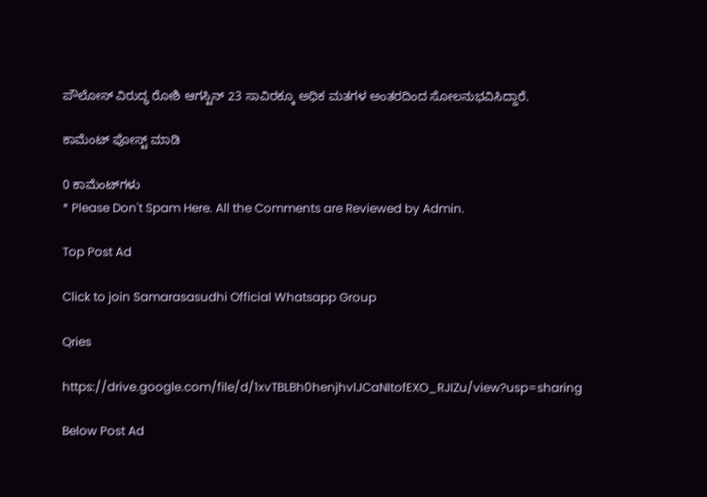ಪೌಲೋಸ್ ವಿರುದ್ಧ ರೋಶಿ ಆಗಸ್ಟಿನ್ 23 ಸಾವಿರಕ್ಕೂ ಅಧಿಕ ಮತಗಳ ಅಂತರದಿಂದ ಸೋಲನುಭವಿಸಿದ್ದಾರೆ.

ಕಾಮೆಂಟ್‌‌ ಪೋಸ್ಟ್‌ ಮಾಡಿ

0 ಕಾಮೆಂಟ್‌ಗಳು
* Please Don't Spam Here. All the Comments are Reviewed by Admin.

Top Post Ad

Click to join Samarasasudhi Official Whatsapp Group

Qries

https://drive.google.com/file/d/1xvTBLBh0henjhvlJCaNItofEXO_RJIZu/view?usp=sharing

Below Post Ad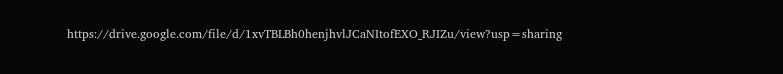https://drive.google.com/file/d/1xvTBLBh0henjhvlJCaNItofEXO_RJIZu/view?usp=sharing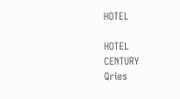HOTEL

HOTEL
CENTURY
Qries